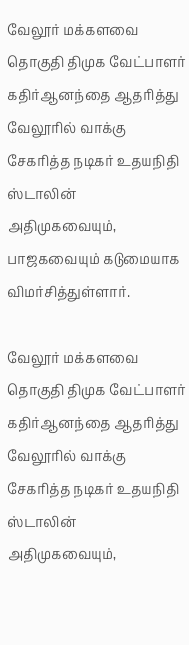வேலூர் மக்களவை தொகுதி திமுக வேட்பாளர் கதிர்ஆனந்தை ஆதரித்து வேலூரில் வாக்கு சேகரித்த நடிகர் உதயநிதி ஸ்டாலின் அதிமுகவையும், பாஜகவையும் கடுமையாக விமர்சித்துள்ளார்.

வேலூர் மக்களவை தொகுதி திமுக வேட்பாளர் கதிர்ஆனந்தை ஆதரித்து வேலூரில் வாக்கு சேகரித்த நடிகர் உதயநிதி ஸ்டாலின் அதிமுகவையும்,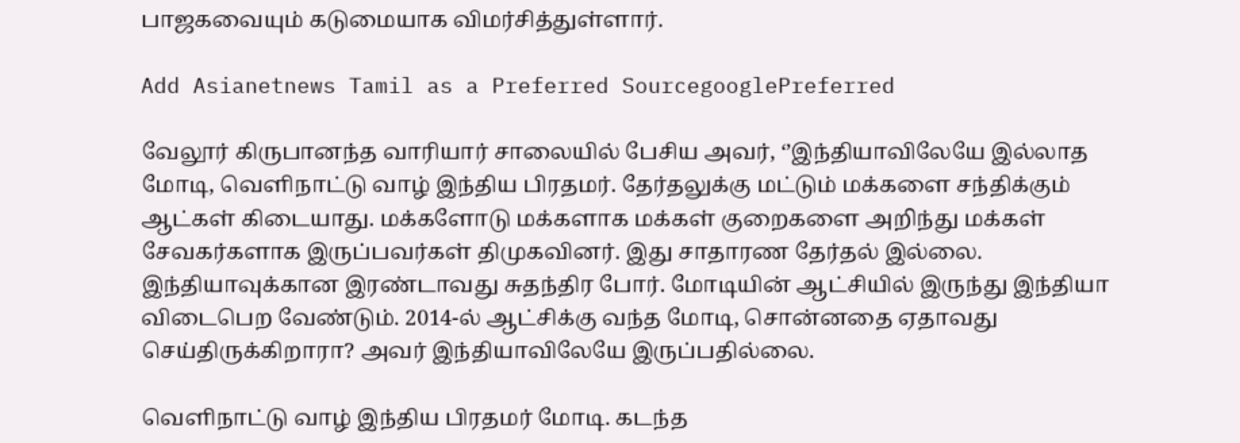பாஜகவையும் கடுமையாக விமர்சித்துள்ளார்.

Add Asianetnews Tamil as a Preferred SourcegooglePreferred

வேலூர் கிருபானந்த வாரியார் சாலையில் பேசிய அவர், ‘’இந்தியாவிலேயே இல்லாத மோடி, வெளிநாட்டு வாழ் இந்திய பிரதமர். தேர்தலுக்கு மட்டும் மக்களை சந்திக்கும் ஆட்கள் கிடையாது. மக்களோடு மக்களாக மக்கள் குறைகளை அறிந்து மக்கள் சேவகர்களாக இருப்பவர்கள் திமுகவினர். இது சாதாரண தேர்தல் இல்லை. இந்தியாவுக்கான இரண்டாவது சுதந்திர போர். மோடியின் ஆட்சியில் இருந்து இந்தியா விடைபெற வேண்டும். 2014-ல் ஆட்சிக்கு வந்த மோடி, சொன்னதை ஏதாவது செய்திருக்கிறாரா? அவர் இந்தியாவிலேயே இருப்பதில்லை.

வெளிநாட்டு வாழ் இந்திய பிரதமர் மோடி. கடந்த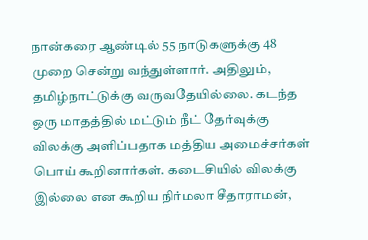நான்கரை ஆண்டில் 55 நாடுகளுக்கு 48 முறை சென்று வந்துள்ளார். அதிலும், தமிழ்நாட்டுக்கு வருவதேயில்லை. கடந்த ஒரு மாதத்தில் மட்டும் நீட் தேர்வுக்கு விலக்கு அளிப்பதாக மத்திய அமைச்சர்கள் பொய் கூறினார்கள். கடைசியில் விலக்கு இல்லை என கூறிய நிர்மலா சீதாராமன்,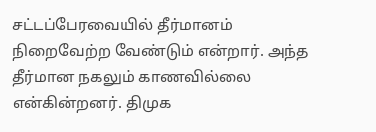சட்டப்பேரவையில் தீர்மானம் நிறைவேற்ற வேண்டும் என்றார். அந்த தீர்மான நகலும் காணவில்லை என்கின்றனர். திமுக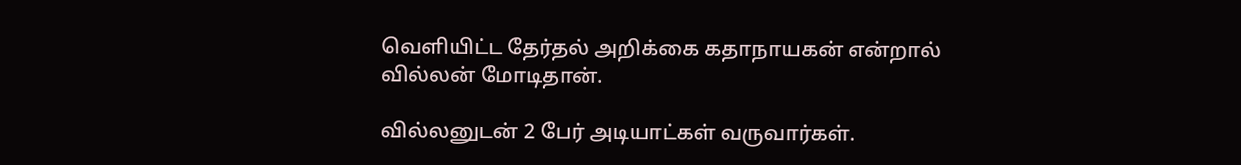வெளியிட்ட தேர்தல் அறிக்கை கதாநாயகன் என்றால் வில்லன் மோடிதான்.

வில்லனுடன் 2 பேர் அடியாட்கள் வருவார்கள்.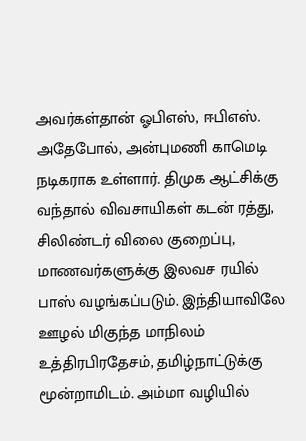அவர்கள்தான் ஓபிஎஸ், ஈபிஎஸ். அதேபோல், அன்புமணி காமெடி நடிகராக உள்ளார். திமுக ஆட்சிக்கு வந்தால் விவசாயிகள் கடன் ரத்து, சிலிண்டர் விலை குறைப்பு, மாணவர்களுக்கு இலவச ரயில் பாஸ் வழங்கப்படும். இந்தியாவிலே ஊழல் மிகுந்த மாநிலம் உத்திரபிரதேசம், தமிழ்நாட்டுக்கு மூன்றாமிடம். அம்மா வழியில்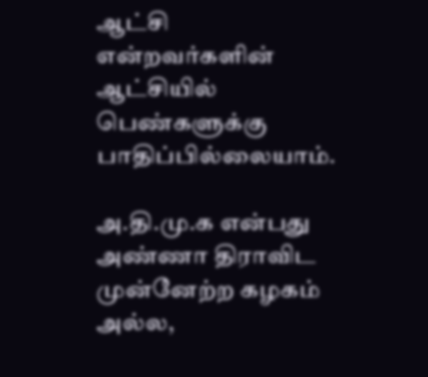ஆட்சி என்றவர்களின் ஆட்சியில் பெண்களுக்கு பாதிப்பில்லையாம்.

அ.தி.மு.க என்பது அண்ணா திராவிட முன்னேற்ற கழகம் அல்ல,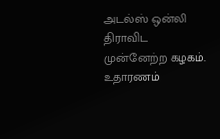அடல்ஸ் ஒன்லி திராவிட முன்னேற்ற கழகம். உதாரணம்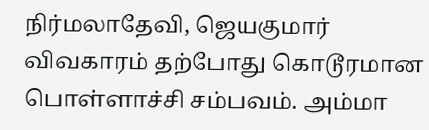நிர்மலாதேவி, ஜெயகுமார் விவகாரம் தற்போது கொடூரமான பொள்ளாச்சி சம்பவம். அம்மா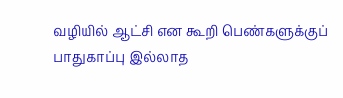வழியில் ஆட்சி என கூறி பெண்களுக்குப் பாதுகாப்பு இல்லாத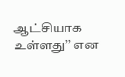ஆட்சியாக உள்ளது’’ என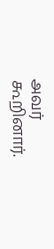அவர் கூறினார்.